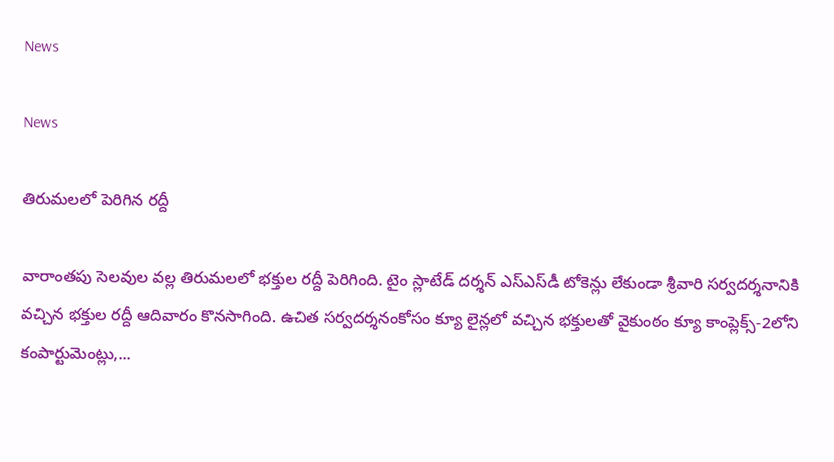News

News

తిరుమలలో పెరిగిన రద్దీ

వారాంతపు సెలవుల వల్ల తిరుమలలో భక్తుల రద్దీ పెరిగింది. టైం స్లాటేడ్ దర్శన్ ఎస్‌ఎస్‌డీ టోకెన్లు లేకుండా శ్రీవారి సర్వదర్శనానికి వచ్చిన భక్తుల రద్దీ ఆదివారం కొనసాగింది. ఉచిత సర్వదర్శనంకోసం క్యూ లైన్లలో వచ్చిన భక్తులతో వైకుంఠం క్యూ కాంప్లెక్స్‌-2లోని కంపార్టుమెంట్లు,...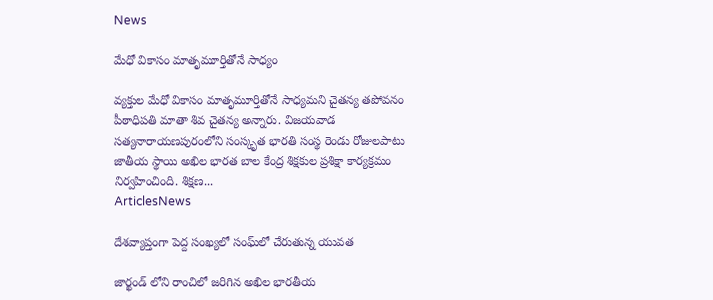News

మేధో వికాసం మాతృమూర్తితోనే సాధ్యం

వ్యక్తుల మేధో వికాసం మాతృమూర్తితోనే సాధ్యమని చైతన్య తపోవనం పీఠాధిపతి మాతా శివ చైతన్య అన్నారు. విజయవాడ సత్యనారాయణపురంలోని సంస్కృత భారతి సంస్థ రెండు రోజులపాటు జాతీయ స్థాయి అఖిల భారత బాల కేంద్ర శిక్షకుల ప్రశిక్షా కార్యక్రమం నిర్వహించింది. శిక్షణ...
ArticlesNews

దేశవ్యాప్తంగా పెద్ద సంఖ్యలో సంఘ్‌లో చేరుతున్న యువత

జార్ఖండ్ లోని రాంచిలో జరిగిన అఖిల భారతీయ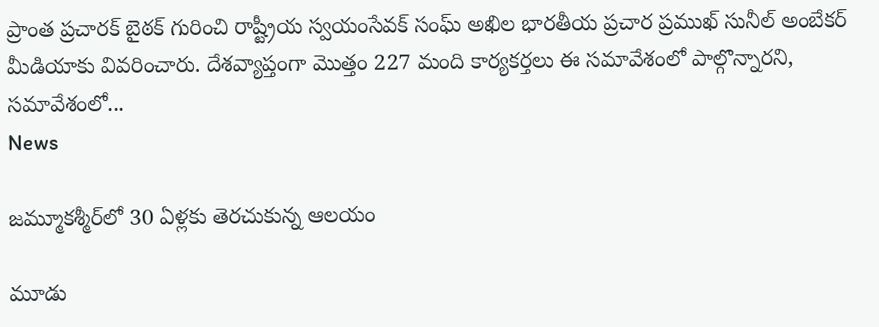ప్రాంత ప్రచారక్ బైఠక్ గురించి రాష్ట్రీయ స్వయంసేవక్ సంఘ్ అఖిల భారతీయ ప్రచార ప్రముఖ్ సునీల్ అంబేకర్ మీడియాకు వివరించారు. దేశవ్యాప్తంగా మొత్తం 227 మంది కార్యకర్తలు ఈ సమావేశంలో పాల్గొన్నారని, సమావేశంలో...
News

జమ్మూకశ్మీర్‌లో 30 ఏళ్లకు తెరచుకున్న ఆలయం

మూడు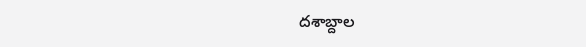దశాబ్దాల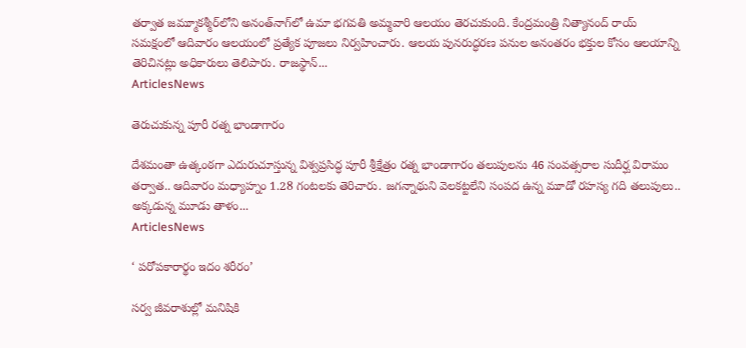తర్వాత జమ్మూకశ్మీర్‌లోని అనంత్‌నాగ్‌లో ఉమా భగవతి అమ్మవారి ఆలయం తెరచుకుంది. కేంద్రమంత్రి నిత్యానంద్‌ రాయ్‌ సమక్షంలో ఆదివారం ఆలయంలో ప్రత్యేక పూజలు నిర్వహించారు. ఆలయ పునరుద్ధరణ పనుల అనంతరం భక్తుల కోసం ఆలయాన్ని తెరిచినట్లు అధికారులు తెలిపారు. రాజస్థాన్‌...
ArticlesNews

తెరుచుకున్న పూరీ రత్న భాండాగారం

దేశమంతా ఉత్కంఠగా ఎదురుచూస్తున్న విశ్వప్రసిద్ధ పూరీ శ్రీక్షేత్రం రత్న భాండాగారం తలుపులను 46 సంవత్సరాల సుదీర్ఘ విరామం తర్వాత.. ఆదివారం మధ్యాహ్నం 1.28 గంటలకు తెరిచారు. జగన్నాథుని వెలకట్టలేని సంపద ఉన్న మూడో రహస్య గది తలుపులు.. అక్కడున్న మూడు తాళం...
ArticlesNews

‘ పరోపకారార్థం ఇదం శరీరం’

సర్వ జీవరాశుల్లో మనిషికి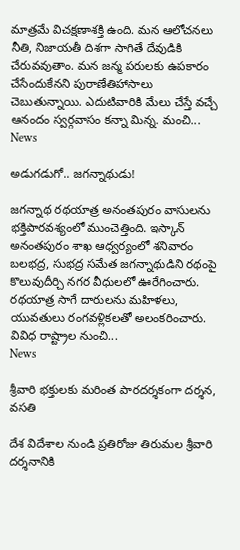మాత్రమే విచక్షణాశక్తి ఉంది. మన ఆలోచనలు నీతి, నిజాయతీ దిశగా సాగితే దేవుడికి చేరువవుతాం. మన జన్మ పరులకు ఉపకారం చేసేందుకేనని పురాణేతిహాసాలు చెబుతున్నాయి. ఎదుటివారికి మేలు చేస్తే వచ్చే ఆనందం స్వర్గవాసం కన్నా మిన్న. మంచి...
News

అడుగడుగో.. జగన్నాథుడు!

జగన్నాథ రథయాత్ర అనంతపురం వాసులను భక్తిపారవశ్యంలో ముంచెత్తింది. ఇస్కాన్ అనంతపురం శాఖ ఆధ్వర్యంలో శనివారం బలభద్ర, సుభద్ర సమేత జగన్నాథుడిని రథంపై కొలువుదీర్చి నగర వీధులలో ఊరేగించారు. రథయాత్ర సాగే దారులను మహిళలు, యువతులు రంగవళ్లికలతో అలంకరించారు. వివిధ రాష్ట్రాల నుంచి...
News

శ్రీవారి భక్తులకు మరింత పారదర్శకంగా దర్శన, వసతి

దేశ విదేశాల నుండి ప్రతిరోజు తిరుమల శ్రీవారి దర్శనానికి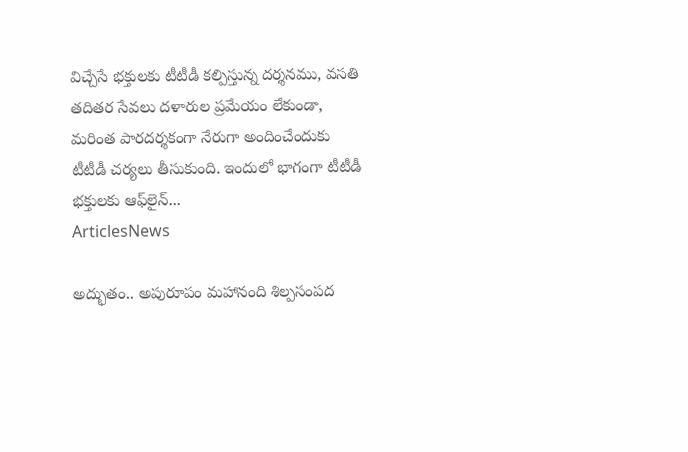విచ్చేసే భక్తులకు టీటీడీ కల్పిస్తున్న దర్శనము, వసతి తదితర సేవలు దళారుల ప్రమేయం లేకుండా, మరింత పారదర్శకంగా నేరుగా అందించేందుకు టీటీడీ చర్యలు తీసుకుంది. ఇందులో భాగంగా టీటీడీ భక్తులకు ఆఫ్‌లైన్...
ArticlesNews

అద్భుతం.. అపురూపం మహానంది శిల్పసంపద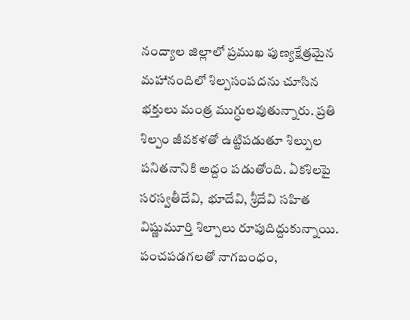నంద్యాల జిల్లాలో ప్రముఖ పుణ్యక్షేత్రమైన మహానందిలో శిల్పసంపదను చూసిన భక్తులు మంత్ర ముగ్ధులవుతున్నారు. ప్రతి శిల్పం జీవకళతో ఉట్టిపడుతూ శిల్పుల పనితనానికి అద్దం పడుతోంది. ఏకశిలపై సరస్వతీదేవి, భూదేవి, శ్రీదేవి సహిత విష్ణుమూర్తి శిల్పాలు రూపుదిద్దుకున్నాయి. పంచపడగలతో నాగబంధం,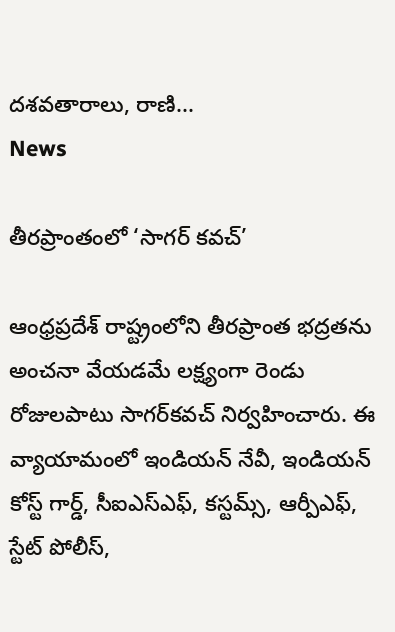దశవతారాలు, రాణి...
News

తీరప్రాంతంలో ‘సాగర్‌ కవచ్‌’

ఆంధ్రప్రదేశ్‌ రాష్ట్రంలోని తీరప్రాంత భద్రతను అంచనా వేయడమే లక్ష్యంగా రెండు రోజులపాటు సాగర్‌కవచ్‌ నిర్వహించారు. ఈ వ్యాయామంలో ఇండియన్‌ నేవీ, ఇండియన్‌ కోస్ట్‌ గార్డ్‌, సీఐఎస్‌ఎఫ్‌, కస్టమ్స్‌, ఆర్పీఎఫ్‌, స్టేట్‌ పోలీస్‌,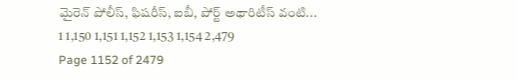మైరెన్‌ పోలీస్‌, ఫిషరీస్‌, ఐబీ, పోర్ట్‌ అథారిటీస్‌ వంటి...
1 1,150 1,151 1,152 1,153 1,154 2,479
Page 1152 of 2479